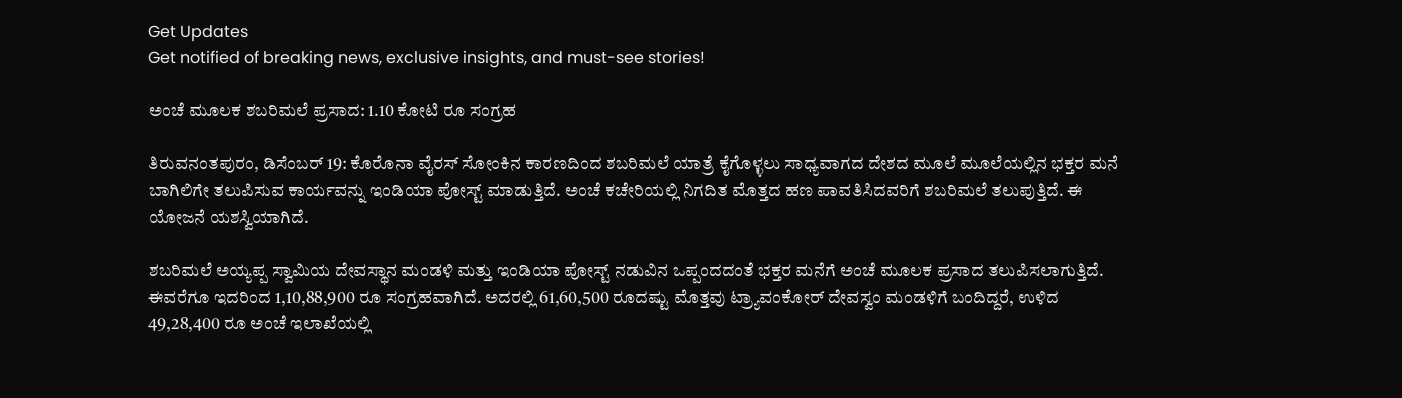Get Updates
Get notified of breaking news, exclusive insights, and must-see stories!

ಅಂಚೆ ಮೂಲಕ ಶಬರಿಮಲೆ ಪ್ರಸಾದ: 1.10 ಕೋಟಿ ರೂ ಸಂಗ್ರಹ

ತಿರುವನಂತಪುರಂ, ಡಿಸೆಂಬರ್ 19: ಕೊರೊನಾ ವೈರಸ್ ಸೋಂಕಿನ ಕಾರಣದಿಂದ ಶಬರಿಮಲೆ ಯಾತ್ರೆ ಕೈಗೊಳ್ಳಲು ಸಾಧ್ಯವಾಗದ ದೇಶದ ಮೂಲೆ ಮೂಲೆಯಲ್ಲಿನ ಭಕ್ತರ ಮನೆ ಬಾಗಿಲಿಗೇ ತಲುಪಿಸುವ ಕಾರ್ಯವನ್ನು ಇಂಡಿಯಾ ಪೋಸ್ಟ್ ಮಾಡುತ್ತಿದೆ. ಅಂಚೆ ಕಚೇರಿಯಲ್ಲಿ ನಿಗದಿತ ಮೊತ್ತದ ಹಣ ಪಾವತಿಸಿದವರಿಗೆ ಶಬರಿಮಲೆ ತಲುಪುತ್ತಿದೆ. ಈ ಯೋಜನೆ ಯಶಸ್ವಿಯಾಗಿದೆ.

ಶಬರಿಮಲೆ ಅಯ್ಯಪ್ಪ ಸ್ವಾಮಿಯ ದೇವಸ್ಥಾನ ಮಂಡಳಿ ಮತ್ತು ಇಂಡಿಯಾ ಪೋಸ್ಟ್ ನಡುವಿನ ಒಪ್ಪಂದದಂತೆ ಭಕ್ತರ ಮನೆಗೆ ಅಂಚೆ ಮೂಲಕ ಪ್ರಸಾದ ತಲುಪಿಸಲಾಗುತ್ತಿದೆ. ಈವರೆಗೂ ಇದರಿಂದ 1,10,88,900 ರೂ ಸಂಗ್ರಹವಾಗಿದೆ. ಅದರಲ್ಲಿ 61,60,500 ರೂದಷ್ಟು ಮೊತ್ತವು ಟ್ರ್ಯಾವಂಕೋರ್ ದೇವಸ್ವಂ ಮಂಡಳಿಗೆ ಬಂದಿದ್ದರೆ, ಉಳಿದ 49,28,400 ರೂ ಅಂಚೆ ಇಲಾಖೆಯಲ್ಲಿ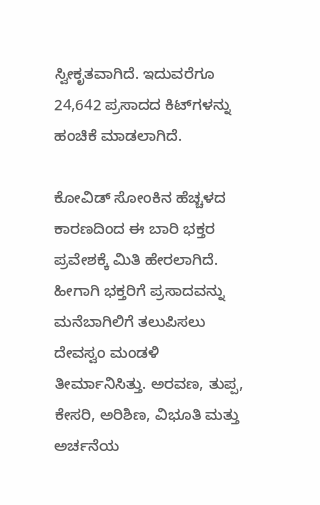ಸ್ವೀಕೃತವಾಗಿದೆ. ಇದುವರೆಗೂ 24,642 ಪ್ರಸಾದದ ಕಿಟ್‌ಗಳನ್ನು ಹಂಚಿಕೆ ಮಾಡಲಾಗಿದೆ.

ಕೋವಿಡ್ ಸೋಂಕಿನ ಹೆಚ್ಚಳದ ಕಾರಣದಿಂದ ಈ ಬಾರಿ ಭಕ್ತರ ಪ್ರವೇಶಕ್ಕೆ ಮಿತಿ ಹೇರಲಾಗಿದೆ. ಹೀಗಾಗಿ ಭಕ್ತರಿಗೆ ಪ್ರಸಾದವನ್ನು ಮನೆಬಾಗಿಲಿಗೆ ತಲುಪಿಸಲು ದೇವಸ್ವಂ ಮಂಡಳಿ ತೀರ್ಮಾನಿಸಿತ್ತು. ಅರವಣ, ತುಪ್ಪ, ಕೇಸರಿ, ಅರಿಶಿಣ, ವಿಭೂತಿ ಮತ್ತು ಅರ್ಚನೆಯ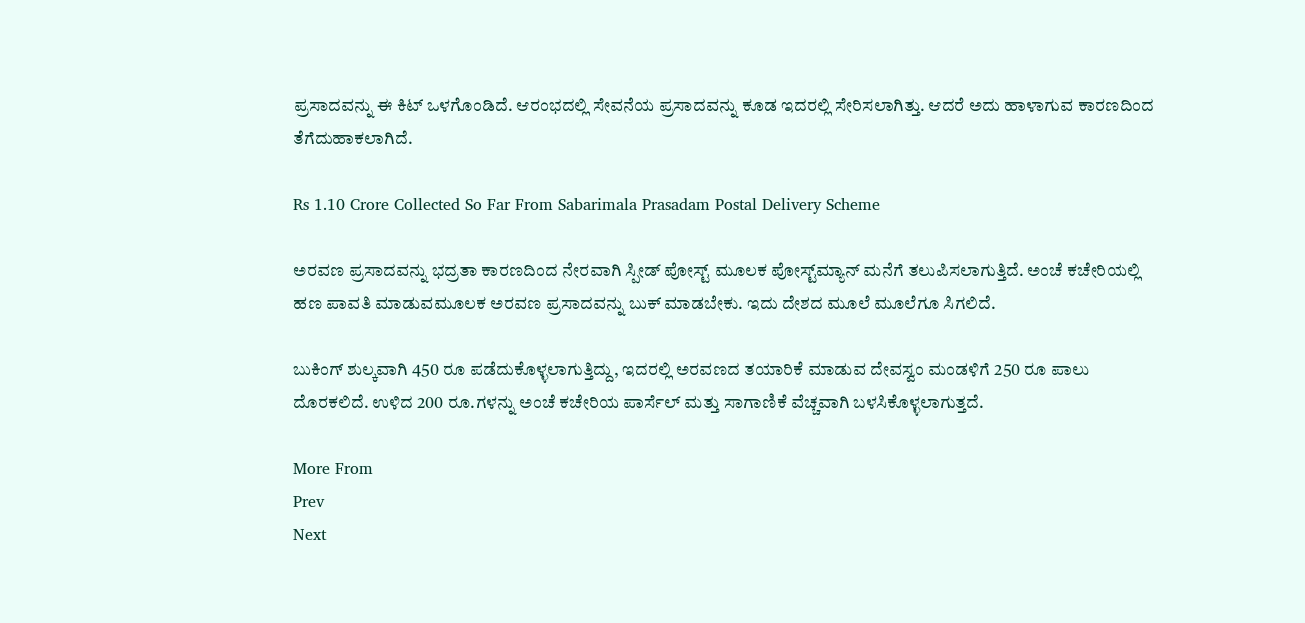ಪ್ರಸಾದವನ್ನು ಈ ಕಿಟ್ ಒಳಗೊಂಡಿದೆ. ಆರಂಭದಲ್ಲಿ ಸೇವನೆಯ ಪ್ರಸಾದವನ್ನು ಕೂಡ ಇದರಲ್ಲಿ ಸೇರಿಸಲಾಗಿತ್ತು. ಆದರೆ ಅದು ಹಾಳಾಗುವ ಕಾರಣದಿಂದ ತೆಗೆದುಹಾಕಲಾಗಿದೆ.

Rs 1.10 Crore Collected So Far From Sabarimala Prasadam Postal Delivery Scheme

ಅರವಣ ಪ್ರಸಾದವನ್ನು ಭದ್ರತಾ ಕಾರಣದಿಂದ ನೇರವಾಗಿ ಸ್ಪೀಡ್ ಪೋಸ್ಟ್ ಮೂಲಕ ಪೋಸ್ಟ್‌ಮ್ಯಾನ್ ಮನೆಗೆ ತಲುಪಿಸಲಾಗುತ್ತಿದೆ. ಅಂಚೆ ಕಚೇರಿಯಲ್ಲಿ ಹಣ ಪಾವತಿ ಮಾಡುವಮೂಲಕ ಅರವಣ ಪ್ರಸಾದವನ್ನು ಬುಕ್ ಮಾಡಬೇಕು. ಇದು ದೇಶದ ಮೂಲೆ ಮೂಲೆಗೂ ಸಿಗಲಿದೆ.

ಬುಕಿಂಗ್ ಶುಲ್ಕವಾಗಿ 450 ರೂ ಪಡೆದುಕೊಳ್ಳಲಾಗುತ್ತಿದ್ದು, ಇದರಲ್ಲಿ ಅರವಣದ ತಯಾರಿಕೆ ಮಾಡುವ ದೇವಸ್ವಂ ಮಂಡಳಿಗೆ 250 ರೂ ಪಾಲು ದೊರಕಲಿದೆ. ಉಳಿದ 200 ರೂ.ಗಳನ್ನು ಅಂಚೆ ಕಚೇರಿಯ ಪಾರ್ಸೆಲ್ ಮತ್ತು ಸಾಗಾಣಿಕೆ ವೆಚ್ಚವಾಗಿ ಬಳಸಿಕೊಳ್ಳಲಾಗುತ್ತದೆ.

More From
Prev
Next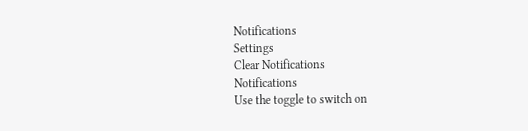Notifications
Settings
Clear Notifications
Notifications
Use the toggle to switch on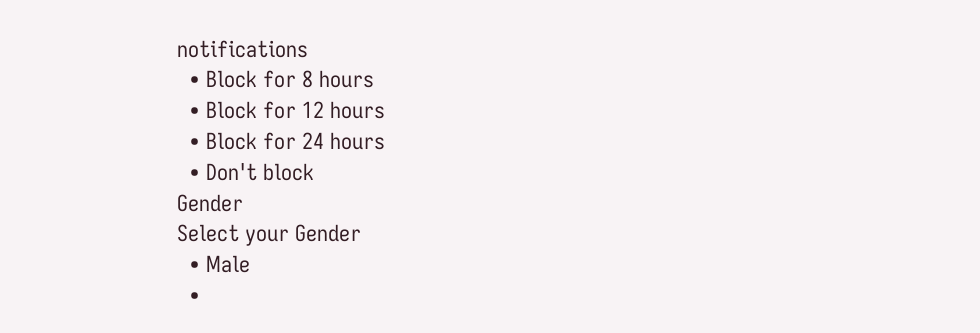notifications
  • Block for 8 hours
  • Block for 12 hours
  • Block for 24 hours
  • Don't block
Gender
Select your Gender
  • Male
  •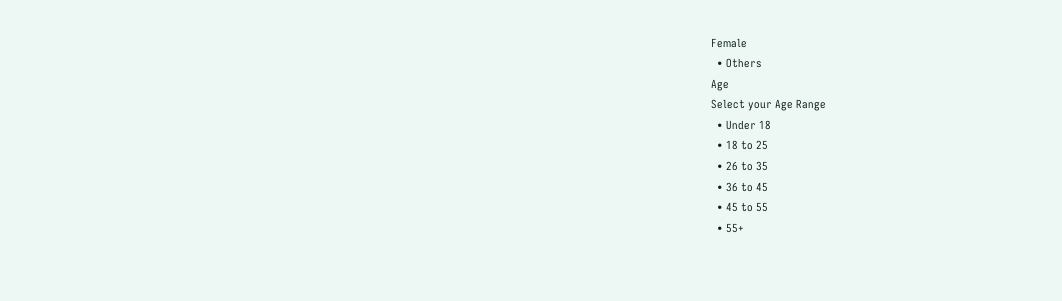Female
  • Others
Age
Select your Age Range
  • Under 18
  • 18 to 25
  • 26 to 35
  • 36 to 45
  • 45 to 55
  • 55+